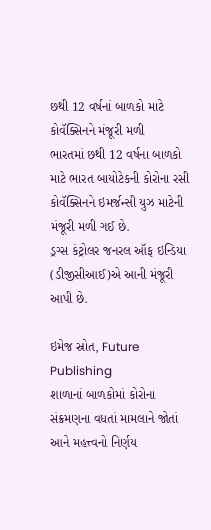છથી 12 વર્ષનાં બાળકો માટે કોવૅક્સિનને મંજૂરી મળી
ભારતમાં છથી 12 વર્ષના બાળકો માટે ભારત બાયોટેકની કોરોના રસી કોવૅક્સિનને ઇમર્જન્સી યુઝ માટેની મંજૂરી મળી ગઈ છે.
ડ્રગ્સ કંટ્રોલર જનરલ ઑફ ઇન્ડિયા (ડીજીસીઆઈ)એ આની મંજૂરી આપી છે.

ઇમેજ સ્રોત, Future Publishing
શાળાનાં બાળકોમાં કોરોના સંક્રમણના વધતાં મામલાને જોતાં આને મહત્ત્વનો નિર્ણય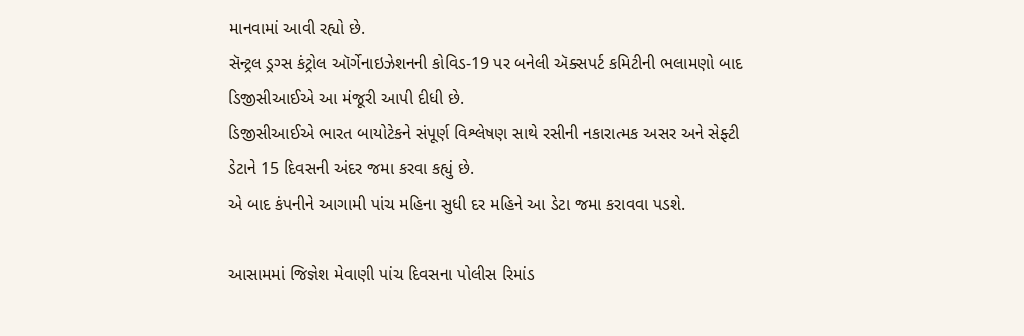માનવામાં આવી રહ્યો છે.
સૅન્ટ્રલ ડ્રગ્સ કંટ્રોલ ઑર્ગેનાઇઝેશનની કોવિડ-19 પર બનેલી ઍક્સપર્ટ કમિટીની ભલામણો બાદ ડિજીસીઆઈએ આ મંજૂરી આપી દીધી છે.
ડિજીસીઆઈએ ભારત બાયોટેકને સંપૂર્ણ વિશ્લેષણ સાથે રસીની નકારાત્મક અસર અને સેફ્ટી ડેટાને 15 દિવસની અંદર જમા કરવા કહ્યું છે.
એ બાદ કંપનીને આગામી પાંચ મહિના સુધી દર મહિને આ ડેટા જમા કરાવવા પડશે.

આસામમાં જિજ્ઞેશ મેવાણી પાંચ દિવસના પોલીસ રિમાંડ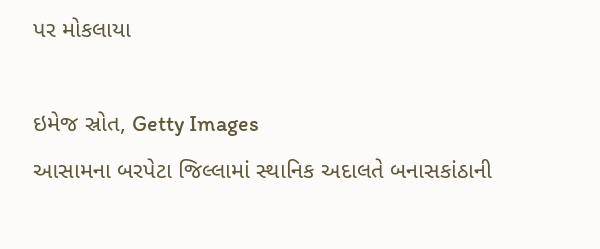પર મોકલાયા

ઇમેજ સ્રોત, Getty Images
આસામના બરપેટા જિલ્લામાં સ્થાનિક અદાલતે બનાસકાંઠાની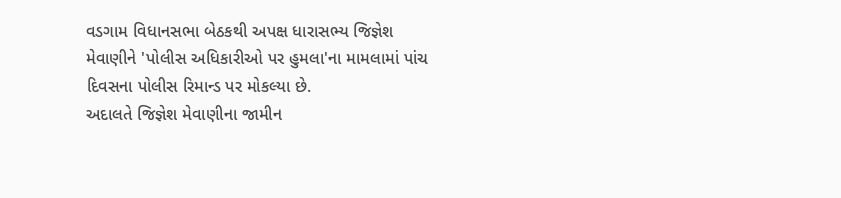વડગામ વિધાનસભા બેઠકથી અપક્ષ ધારાસભ્ય જિજ્ઞેશ મેવાણીને 'પોલીસ અધિકારીઓ પર હુમલા'ના મામલામાં પાંચ દિવસના પોલીસ રિમાન્ડ પર મોકલ્યા છે.
અદાલતે જિજ્ઞેશ મેવાણીના જામીન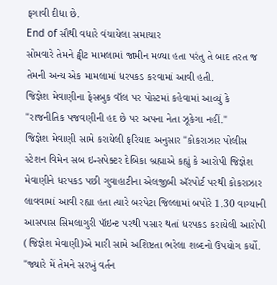ફગાવી દીધા છે.
End of સૌથી વધારે વંચાયેલા સમાચાર
સોમવારે તેમને ટ્વીટ મામલામાં જામીન મળ્યા હતા પરંતુ તે બાદ તરત જ તેમની અન્ય એક મામલામાં ધરપકડ કરવામાં આવી હતી.
જિજ્ઞેશ મેવાણીના ફેસબુક વૉલ પર પોસ્ટમાં કહેવામાં આવ્યું કે "રાજનીતિક પજવણીની હદ છે પર અપના નેતા ઝૂકેગા નહીં."
જિજ્ઞેશ મેવાણી સામે કરાયેલી ફરિયાદ અનુસાર "કોકરાઝાર પોલીસ સ્ટેશન વિમેન સબ ઇન્સપેક્ટર દેબિકા બ્રહ્માએ કહ્યું કે આરોપી જિજ્ઞેશ મેવાણીને ધરપકડ પછી ગુવાહાટીના એલજીબી ઍરપોર્ટ પરથી કોકરાઝાર લાવવામાં આવી રહ્યા હતા ત્યારે બરપેટા જિલ્લામાં બપોરે 1.30 વાગ્યાની આસપાસ સિમલાગુરી પૉઇન્ટ પરથી પસાર થતાં ધરપકડ કરાયેલી આરોપી (જિજ્ઞેશ મેવાણી)એ મારી સામે અશિષ્ટતા ભરેલા શબ્દનો ઉપયોગ કર્યો.
"જ્યારે મેં તેમને સરખું વર્તન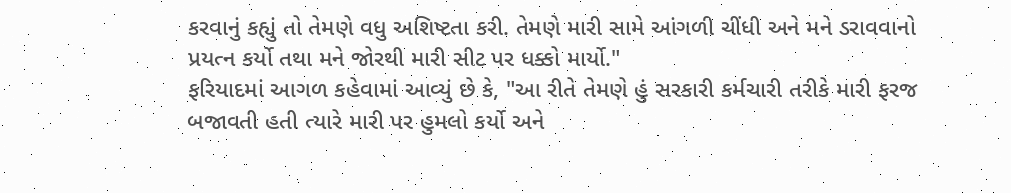કરવાનું કહ્યું તો તેમણે વધુ અશિષ્ટતા કરી. તેમણે મારી સામે આંગળી ચીંધી અને મને ડરાવવાનો પ્રયત્ન કર્યો તથા મને જોરથી મારી સીટ પર ધક્કો માર્યો."
ફરિયાદમાં આગળ કહેવામાં આવ્યું છે કે, "આ રીતે તેમણે હું સરકારી કર્મચારી તરીકે મારી ફરજ બજાવતી હતી ત્યારે મારી પર હુમલો કર્યો અને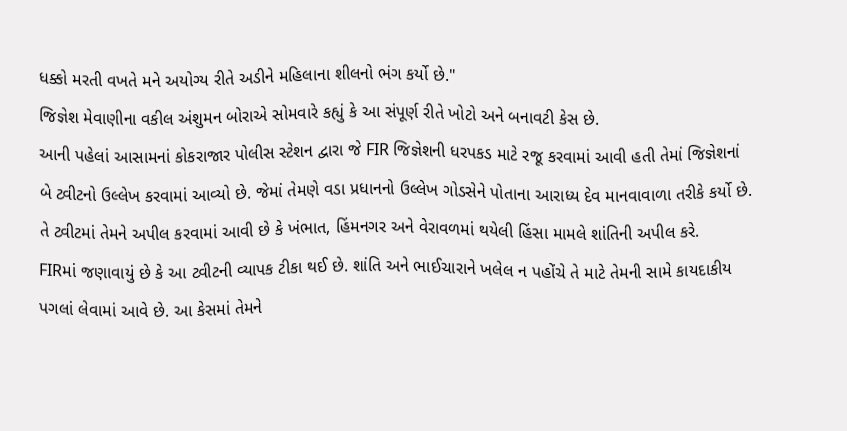ધક્કો મરતી વખતે મને અયોગ્ય રીતે અડીને મહિલાના શીલનો ભંગ કર્યો છે."
જિજ્ઞેશ મેવાણીના વકીલ અંશુમન બોરાએ સોમવારે કહ્યું કે આ સંપૂર્ણ રીતે ખોટો અને બનાવટી કેસ છે.
આની પહેલાં આસામનાં કોકરાજાર પોલીસ સ્ટેશન દ્વારા જે FIR જિજ્ઞેશની ધરપકડ માટે રજૂ કરવામાં આવી હતી તેમાં જિજ્ઞેશનાં બે ટ્વીટનો ઉલ્લેખ કરવામાં આવ્યો છે. જેમાં તેમણે વડા પ્રધાનનો ઉલ્લેખ ગોડસેને પોતાના આરાધ્ય દેવ માનવાવાળા તરીકે કર્યો છે. તે ટ્વીટમાં તેમને અપીલ કરવામાં આવી છે કે ખંભાત, હિંમનગર અને વેરાવળમાં થયેલી હિંસા મામલે શાંતિની અપીલ કરે.
FIRમાં જણાવાયું છે કે આ ટ્વીટની વ્યાપક ટીકા થઈ છે. શાંતિ અને ભાઈચારાને ખલેલ ન પહોંચે તે માટે તેમની સામે કાયદાકીય પગલાં લેવામાં આવે છે. આ કેસમાં તેમને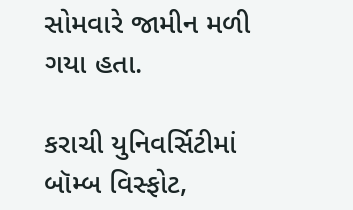સોમવારે જામીન મળી ગયા હતા.

કરાચી યુનિવર્સિટીમાં બૉમ્બ વિસ્ફોટ,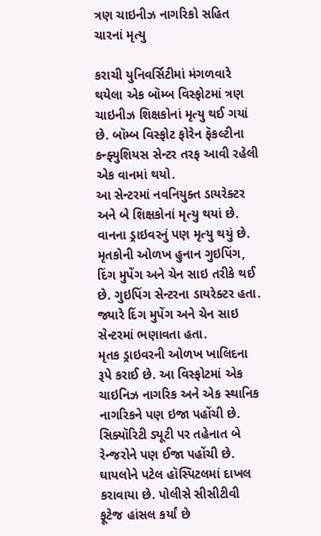ત્રણ ચાઇનીઝ નાગરિકો સહિત ચારનાં મૃત્યુ

કરાચી યુનિવર્સિટીમાં મંગળવારે થયેલા એક બૉમ્બ વિસ્ફોટમાં ત્રણ ચાઇનીઝ શિક્ષકોનાં મૃત્યુ થઈ ગયાં છે. બૉમ્બ વિસ્ફોટ ફોરેન ફૅકલ્ટીના કન્ફ્યુશિયસ સેન્ટર તરફ આવી રહેલી એક વાનમાં થયો.
આ સેન્ટરમાં નવનિયુક્ત ડાયરેક્ટર અને બે શિક્ષકોનાં મૃત્યુ થયાં છે. વાનના ડ્રાઇવરનું પણ મૃત્યુ થયું છે.
મૃતકોની ઓળખ હુનાન ગુઇપિંગ, દિંગ મુપેંગ અને ચેન સાઇ તરીકે થઈ છે. ગુઇપિંગ સેન્ટરના ડાયરેક્ટર હતા. જ્યારે દિંગ મુપેંગ અને ચેન સાઇ સેન્ટરમાં ભણાવતા હતા.
મૃતક ડ્રાઇવરની ઓળખ ખાલિદના રૂપે કરાઈ છે. આ વિસ્ફોટમાં એક ચાઇનિઝ નાગરિક અને એક સ્થાનિક નાગરિકને પણ ઇજા પહોંચી છે.
સિક્યૉરિટી ડ્યૂટી પર તહેનાત બે રેન્જરોને પણ ઈજા પહોંચી છે. ઘાયલોને પટેલ હૉસ્પિટલમાં દાખલ કરાવાયા છે. પોલીસે સીસીટીવી ફૂટેજ હાંસલ કર્યાં છે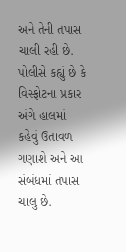અને તેની તપાસ ચાલી રહી છે.
પોલીસે કહ્યું છે કે વિસ્ફોટના પ્રકાર અંગે હાલમાં કહેવું ઉતાવળ ગણાશે અને આ સંબંધમાં તપાસ ચાલુ છે.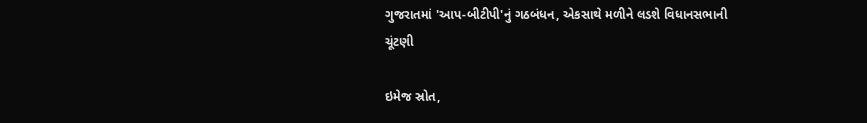ગુજરાતમાં 'આપ-બીટીપી'નું ગઠબંધન, એકસાથે મળીને લડશે વિધાનસભાની ચૂંટણી

ઇમેજ સ્રોત,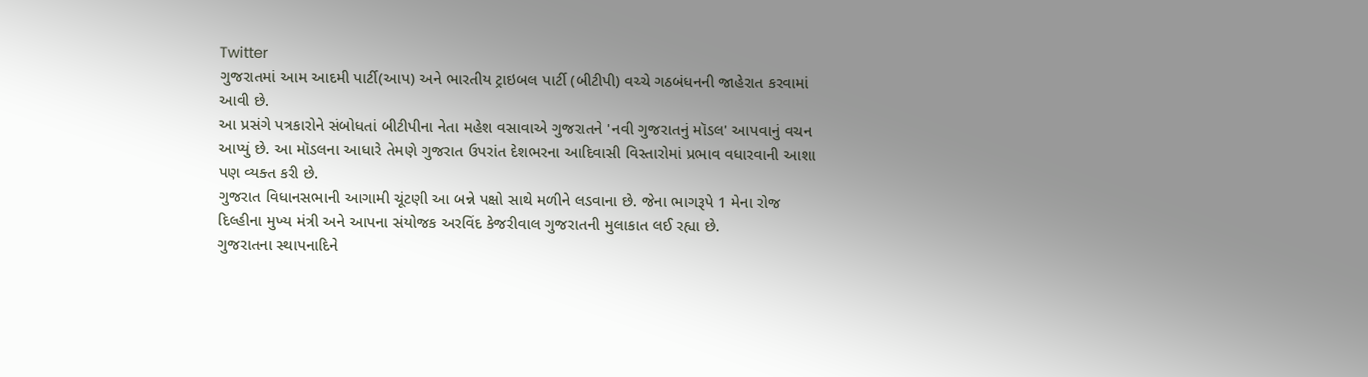Twitter
ગુજરાતમાં આમ આદમી પાર્ટી(આપ) અને ભારતીય ટ્રાઇબલ પાર્ટી (બીટીપી) વચ્ચે ગઠબંધનની જાહેરાત કરવામાં આવી છે.
આ પ્રસંગે પત્રકારોને સંબોધતાં બીટીપીના નેતા મહેશ વસાવાએ ગુજરાતને 'નવી ગુજરાતનું મૉડલ' આપવાનું વચન આપ્યું છે. આ મૉડલના આધારે તેમણે ગુજરાત ઉપરાંત દેશભરના આદિવાસી વિસ્તારોમાં પ્રભાવ વધારવાની આશા પણ વ્યક્ત કરી છે.
ગુજરાત વિધાનસભાની આગામી ચૂંટણી આ બન્ને પક્ષો સાથે મળીને લડવાના છે. જેના ભાગરૂપે 1 મેના રોજ દિલ્હીના મુખ્ય મંત્રી અને આપના સંયોજક અરવિંદ કેજરીવાલ ગુજરાતની મુલાકાત લઈ રહ્યા છે.
ગુજરાતના સ્થાપનાદિને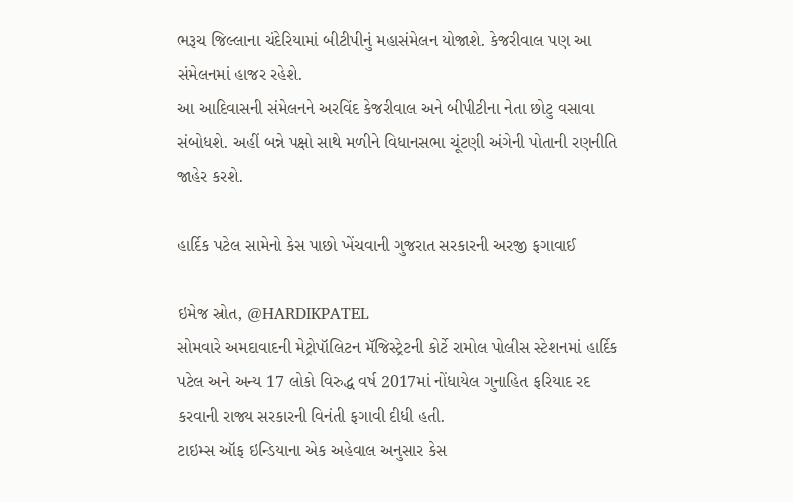ભરૂચ જિલ્લાના ચંદેરિયામાં બીટીપીનું મહાસંમેલન યોજાશે. કેજરીવાલ પણ આ સંમેલનમાં હાજર રહેશે.
આ આદિવાસની સંમેલનને અરવિંદ કેજરીવાલ અને બીપીટીના નેતા છોટુ વસાવા સંબોધશે. અહીં બન્ને પક્ષો સાથે મળીને વિધાનસભા ચૂંટણી અંગેની પોતાની રણનીતિ જાહેર કરશે.

હાર્દિક પટેલ સામેનો કેસ પાછો ખેંચવાની ગુજરાત સરકારની અરજી ફગાવાઈ

ઇમેજ સ્રોત, @HARDIKPATEL
સોમવારે અમદાવાદની મેટ્રોપૉલિટન મૅજિસ્ટ્રેટની કોર્ટે રામોલ પોલીસ સ્ટેશનમાં હાર્દિક પટેલ અને અન્ય 17 લોકો વિરુદ્ધ વર્ષ 2017માં નોંધાયેલ ગુનાહિત ફરિયાદ રદ કરવાની રાજ્ય સરકારની વિનંતી ફગાવી દીધી હતી.
ટાઇમ્સ ઑફ ઇન્ડિયાના એક અહેવાલ અનુસાર કેસ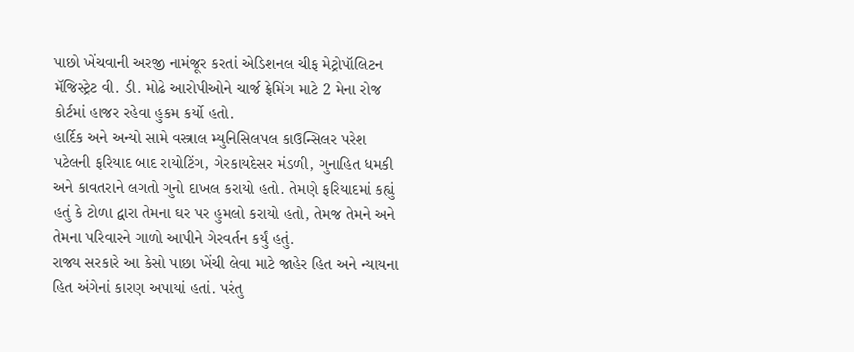પાછો ખેંચવાની અરજી નામંજૂર કરતાં એડિશનલ ચીફ મેટ્રોપૉલિટન મૅજિસ્ટ્રેટ વી. ડી. મોઢે આરોપીઓને ચાર્જ ફ્રેમિંગ માટે 2 મેના રોજ કોર્ટમાં હાજર રહેવા હુકમ કર્યો હતો.
હાર્દિક અને અન્યો સામે વસ્ત્રાલ મ્યુનિસિલપલ કાઉન્સિલર પરેશ પટેલની ફરિયાદ બાદ રાયોટિંગ, ગેરકાયદેસર મંડળી, ગુનાહિત ધમકી અને કાવતરાને લગતો ગુનો દાખલ કરાયો હતો. તેમણે ફરિયાદમાં કહ્યું હતું કે ટોળા દ્વારા તેમના ઘર પર હુમલો કરાયો હતો, તેમજ તેમને અને તેમના પરિવારને ગાળો આપીને ગેરવર્તન કર્યું હતું.
રાજ્ય સરકારે આ કેસો પાછા ખેંચી લેવા માટે જાહેર હિત અને ન્યાયના હિત અંગેનાં કારણ અપાયાં હતાં. પરંતુ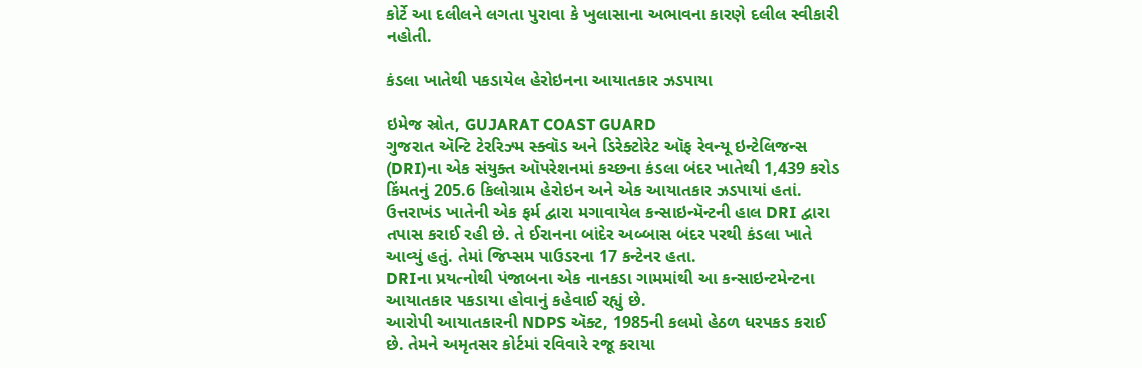કોર્ટે આ દલીલને લગતા પુરાવા કે ખુલાસાના અભાવના કારણે દલીલ સ્વીકારી નહોતી.

કંડલા ખાતેથી પકડાયેલ હેરોઇનના આયાતકાર ઝડપાયા

ઇમેજ સ્રોત, GUJARAT COAST GUARD
ગુજરાત ઍન્ટિ ટેરરિઝ્મ સ્ક્વૉડ અને ડિરેક્ટોરેટ ઑફ રેવન્યૂ ઇન્ટેલિજન્સ (DRI)ના એક સંયુક્ત ઑપરેશનમાં કચ્છના કંડલા બંદર ખાતેથી 1,439 કરોડ કિંમતનું 205.6 કિલોગ્રામ હેરોઇન અને એક આયાતકાર ઝડપાયાં હતાં.
ઉત્તરાખંડ ખાતેની એક ફર્મ દ્વારા મગાવાયેલ કન્સાઇન્મૅન્ટની હાલ DRI દ્વારા તપાસ કરાઈ રહી છે. તે ઈરાનના બાંદેર અબ્બાસ બંદર પરથી કંડલા ખાતે આવ્યું હતું. તેમાં જિપ્સમ પાઉડરના 17 કન્ટેનર હતા.
DRIના પ્રયત્નોથી પંજાબના એક નાનકડા ગામમાંથી આ કન્સાઇન્ટમેન્ટના આયાતકાર પકડાયા હોવાનું કહેવાઈ રહ્યું છે.
આરોપી આયાતકારની NDPS ઍક્ટ, 1985ની કલમો હેઠળ ધરપકડ કરાઈ છે. તેમને અમૃતસર કોર્ટમાં રવિવારે રજૂ કરાયા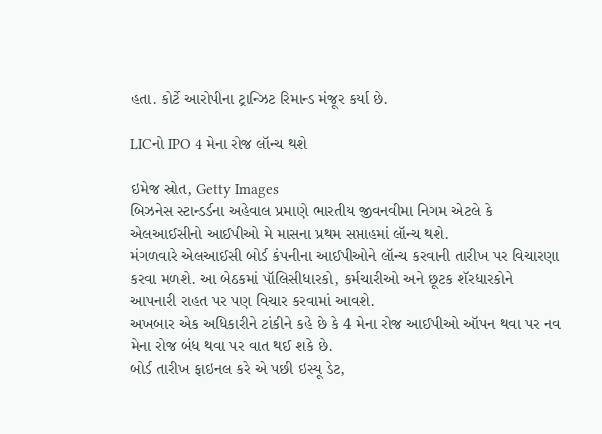હતા. કોર્ટે આરોપીના ટ્રાન્ઝિટ રિમાન્ડ મંજૂર કર્યા છે.

LICનો IPO 4 મેના રોજ લૉન્ચ થશે

ઇમેજ સ્રોત, Getty Images
બિઝનેસ સ્ટાન્ડર્ડના અહેવાલ પ્રમાણે ભારતીય જીવનવીમા નિગમ એટલે કે એલઆઈસીનો આઈપીઓ મે માસના પ્રથમ સપ્તાહમાં લૉન્ચ થશે.
મંગળવારે એલઆઈસી બોર્ડ કંપનીના આઈપીઓને લૉન્ચ કરવાની તારીખ પર વિચારણા કરવા મળશે. આ બેઠકમાં પૉલિસીધારકો, કર્મચારીઓ અને છૂટક શૅરધારકોને આપનારી રાહત પર પણ વિચાર કરવામાં આવશે.
અખબાર એક અધિકારીને ટાંકીને કહે છે કે 4 મેના રોજ આઈપીઓ ઑપન થવા પર નવ મેના રોજ બંધ થવા પર વાત થઈ શકે છે.
બોર્ડ તારીખ ફાઇનલ કરે એ પછી ઇસ્યૂ ડેટ,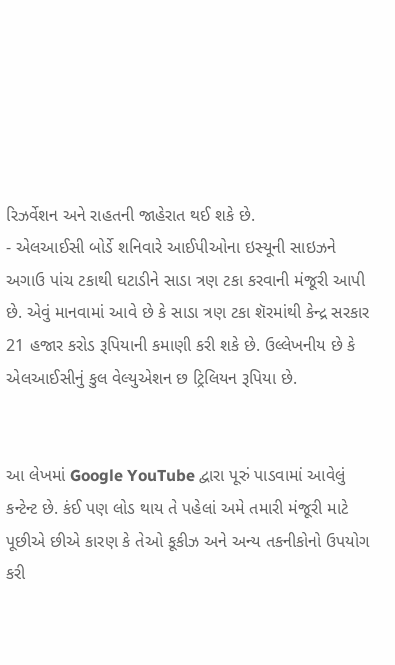રિઝર્વેશન અને રાહતની જાહેરાત થઈ શકે છે.
- એલઆઈસી બોર્ડે શનિવારે આઈપીઓના ઇસ્યૂની સાઇઝને અગાઉ પાંચ ટકાથી ઘટાડીને સાડા ત્રણ ટકા કરવાની મંજૂરી આપી છે. એવું માનવામાં આવે છે કે સાડા ત્રણ ટકા શૅરમાંથી કેન્દ્ર સરકાર 21 હજાર કરોડ રૂપિયાની કમાણી કરી શકે છે. ઉલ્લેખનીય છે કે એલઆઈસીનું કુલ વેલ્યુએશન છ ટ્રિલિયન રૂપિયા છે.


આ લેખમાં Google YouTube દ્વારા પૂરું પાડવામાં આવેલું કન્ટેન્ટ છે. કંઈ પણ લોડ થાય તે પહેલાં અમે તમારી મંજૂરી માટે પૂછીએ છીએ કારણ કે તેઓ કૂકીઝ અને અન્ય તકનીકોનો ઉપયોગ કરી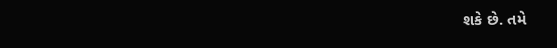શકે છે. તમે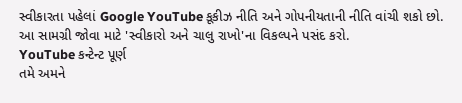સ્વીકારતા પહેલાં Google YouTube કૂકીઝ નીતિ અને ગોપનીયતાની નીતિ વાંચી શકો છો. આ સામગ્રી જોવા માટે 'સ્વીકારો અને ચાલુ રાખો'ના વિકલ્પને પસંદ કરો.
YouTube કન્ટેન્ટ પૂર્ણ
તમે અમને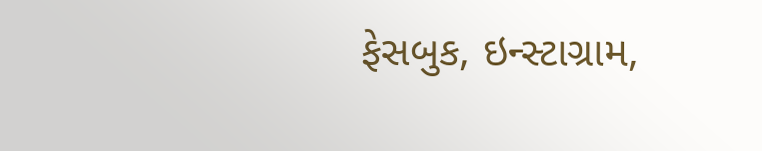ફેસબુક, ઇન્સ્ટાગ્રામ,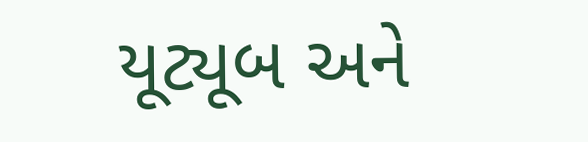યૂટ્યૂબ અને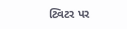ટ્વિટર પર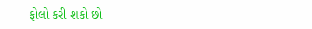ફોલો કરી શકો છો